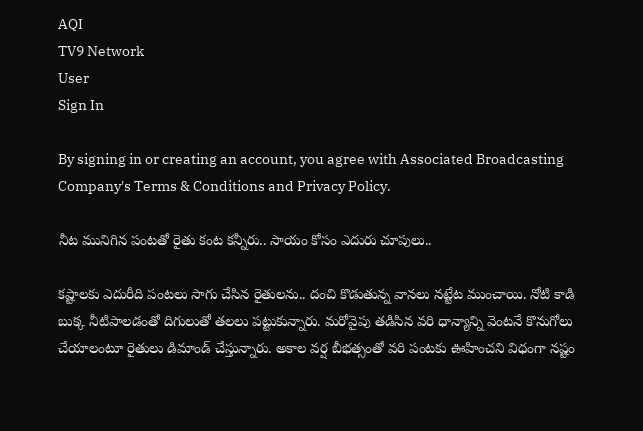AQI
TV9 Network
User
Sign In

By signing in or creating an account, you agree with Associated Broadcasting Company's Terms & Conditions and Privacy Policy.

నీట మునిగిన పంటతో రైతు కంట కన్నీరు.. సాయం కోసం ఎదురు చూపులు..

కష్టాలకు ఎదురీది పంటలు సాగు చేసిన రైతులను.. దంచి కొడుతున్న వానలు నట్టేట ముంచాయి. నోటి కాడి బుక్క నీటిపాలడంతో దిగులుతో తలలు పట్టుకున్నారు. మరోవైపు తడిసిన వరి ధాన్యాన్ని వెంటనే కొనుగోలు చేయాలంటూ రైతులు డిమాండ్‌ చేస్తున్నారు. అకాల వర్ష బీభత్సంతో వరి పంటకు ఊహించని విధంగా నష్టం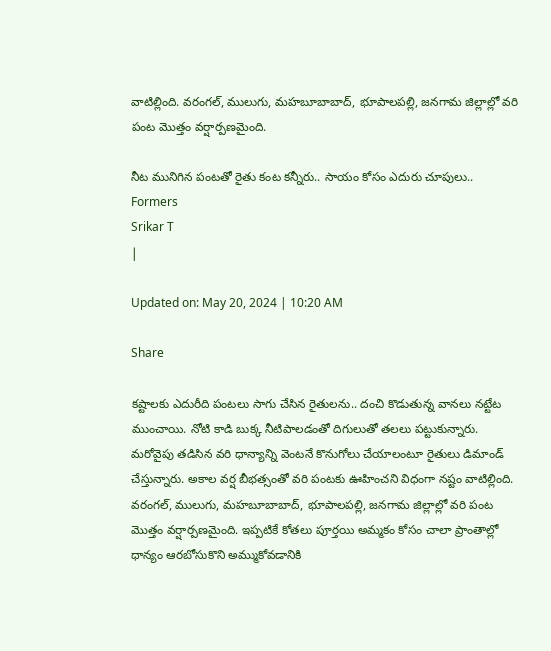వాటిల్లింది. వరంగల్, ములుగు, మహబూబాబాద్, భూపాలపల్లి, జనగామ జిల్లాల్లో వరి పంట మొత్తం వర్షార్పణమైంది.

నీట మునిగిన పంటతో రైతు కంట కన్నీరు.. సాయం కోసం ఎదురు చూపులు..
Formers
Srikar T
|

Updated on: May 20, 2024 | 10:20 AM

Share

కష్టాలకు ఎదురీది పంటలు సాగు చేసిన రైతులను.. దంచి కొడుతున్న వానలు నట్టేట ముంచాయి. నోటి కాడి బుక్క నీటిపాలడంతో దిగులుతో తలలు పట్టుకున్నారు. మరోవైపు తడిసిన వరి ధాన్యాన్ని వెంటనే కొనుగోలు చేయాలంటూ రైతులు డిమాండ్‌ చేస్తున్నారు. అకాల వర్ష బీభత్సంతో వరి పంటకు ఊహించని విధంగా నష్టం వాటిల్లింది. వరంగల్, ములుగు, మహబూబాబాద్, భూపాలపల్లి, జనగామ జిల్లాల్లో వరి పంట మొత్తం వర్షార్పణమైంది. ఇప్పటికే కోతలు పూర్తయి అమ్మకం కోసం చాలా ప్రాంతాల్లో ధాన్యం ఆరబోసుకొని అమ్ముకోవడానికి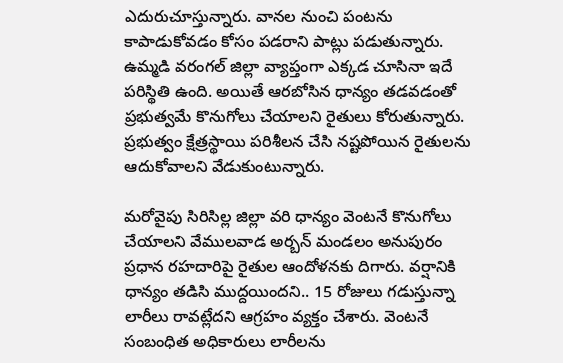ఎదురుచూస్తున్నారు. వానల నుంచి పంటను కాపాడుకోవడం కోసం పడరాని పాట్లు పడుతున్నారు. ఉమ్మడి వరంగల్ జిల్లా వ్యాప్తంగా ఎక్కడ చూసినా ఇదే పరిస్థితి ఉంది. అయితే ఆరబోసిన ధాన్యం తడవడంతో ప్రభుత్వమే కొనుగోలు చేయాలని రైతులు కోరుతున్నారు. ప్రభుత్వం క్షేత్రస్థాయి పరిశీలన చేసి నష్టపోయిన రైతులను ఆదుకోవాలని వేడుకుంటున్నారు.

మరోవైపు సిరిసిల్ల జిల్లా వరి ధాన్యం వెంటనే కొనుగోలు చేయాలని వేములవాడ అర్బన్ మండలం అనుపురం ప్రధాన రహదారిపై రైతుల ఆందోళనకు దిగారు. వర్షానికి ధాన్యం తడిసి ముద్దయిందని.. 15 రోజులు గడుస్తున్నా లారీలు రావట్లేదని ఆగ్రహం వ్యక్తం చేశారు. వెంటనే సంబంధిత అధికారులు లారీలను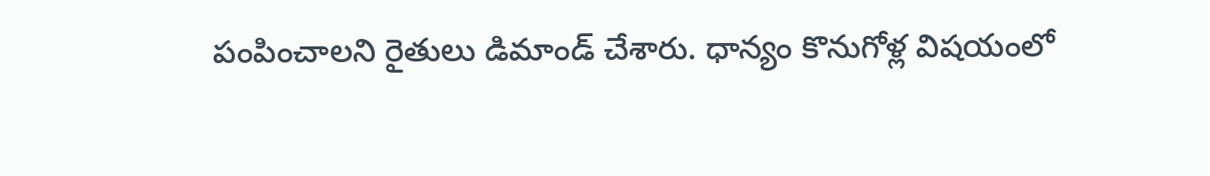పంపించాలని రైతులు డిమాండ్ చేశారు. ధాన్యం కొనుగోళ్ల విషయంలో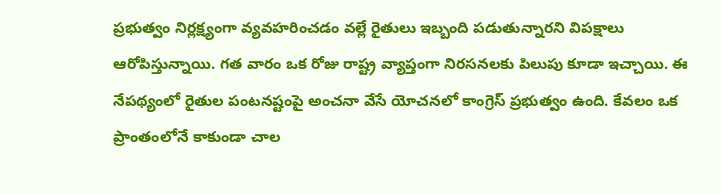ప్రభుత్వం నిర్లక్ష్యంగా వ్యవహరించడం వల్లే రైతులు ఇబ్బంది పడుతున్నారని విపక్షాలు ఆరోపిస్తున్నాయి. గత వారం ఒక రోజు రాష్ట్ర వ్యాప్తంగా నిరసనలకు పిలుపు కూడా ఇచ్చాయి. ఈ నేపథ్యంలో రైతుల పంటనష్టంపై అంచనా వేసే యోచనలో కాంగ్రెస్ ప్రభుత్వం ఉంది. కేవలం ఒక ప్రాంతంలోనే కాకుండా చాల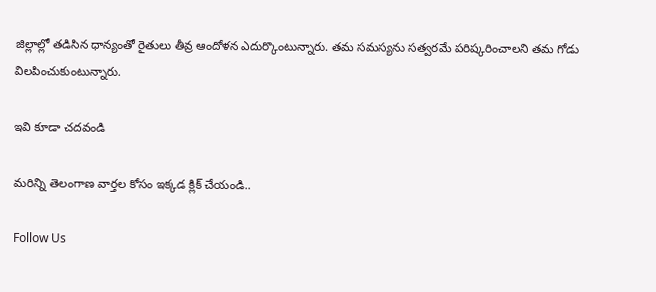జిల్లాల్లో తడిసిన ధాన్యంతో రైతులు తీవ్ర ఆందోళన ఎదుర్కొంటున్నారు. తమ సమస్యను సత్వరమే పరిష్కరించాలని తమ గోడు విలపించుకుంటున్నారు.

ఇవి కూడా చదవండి

మరిన్ని తెలంగాణ వార్తల కోసం ఇక్కడ క్లిక్ చేయండి..

Follow Us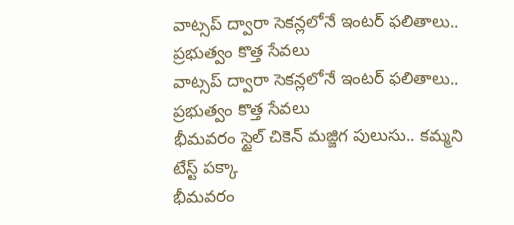వాట్సప్‌ ద్వారా సెకన్లలోనే ఇంటర్ ఫలితాలు.. ప్రభుత్వం కొత్త సేవలు
వాట్సప్‌ ద్వారా సెకన్లలోనే ఇంటర్ ఫలితాలు.. ప్రభుత్వం కొత్త సేవలు
భీమవరం స్టైల్ చికెన్ మజ్జిగ పులుసు.. కమ్మని టేస్ట్‌ పక్కా
భీమవరం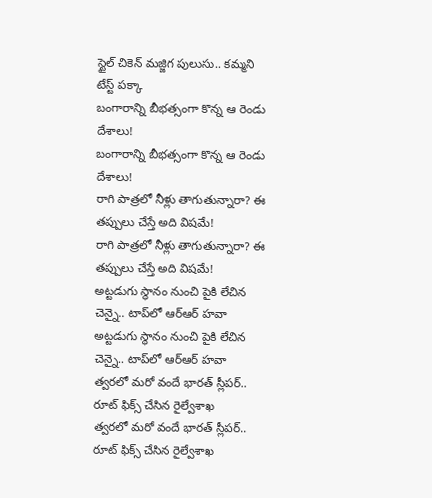స్టైల్ చికెన్ మజ్జిగ పులుసు.. కమ్మని టేస్ట్‌ పక్కా
బంగారాన్ని బీభత్సంగా కొన్న ఆ రెండు దేశాలు!
బంగారాన్ని బీభత్సంగా కొన్న ఆ రెండు దేశాలు!
రాగి పాత్రలో నీళ్లు తాగుతున్నారా? ఈ తప్పులు చేస్తే అది విషమే!
రాగి పాత్రలో నీళ్లు తాగుతున్నారా? ఈ తప్పులు చేస్తే అది విషమే!
అట్టడుగు స్థానం నుంచి పైకి లేచిన చెన్నై.. టాప్‌లో ఆర్ఆర్ హవా
అట్టడుగు స్థానం నుంచి పైకి లేచిన చెన్నై.. టాప్‌లో ఆర్ఆర్ హవా
త్వరలో మరో వందే భారత్ స్లీపర్.. రూట్ ఫిక్స్ చేసిన రైల్వేశాఖ
త్వరలో మరో వందే భారత్ స్లీపర్.. రూట్ ఫిక్స్ చేసిన రైల్వేశాఖ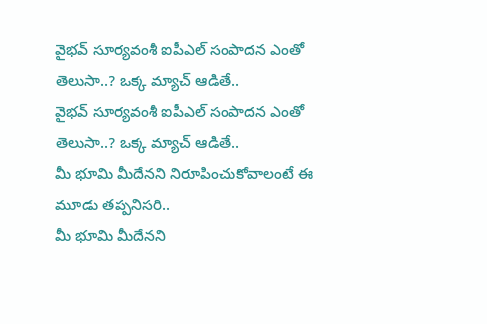వైభవ్ సూర్యవంశీ ఐపీఎల్ సంపాదన ఎంతో తెలుసా..? ఒక్క మ్యాచ్ ఆడితే..
వైభవ్ సూర్యవంశీ ఐపీఎల్ సంపాదన ఎంతో తెలుసా..? ఒక్క మ్యాచ్ ఆడితే..
మీ భూమి మీదేనని నిరూపించుకోవాలంటే ఈ మూడు తప్పనిసరి..
మీ భూమి మీదేనని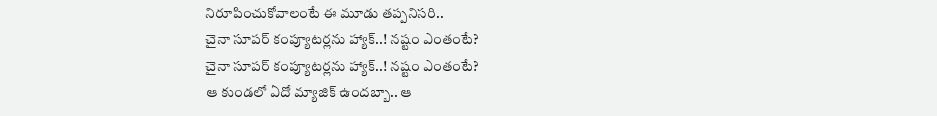నిరూపించుకోవాలంటే ఈ మూడు తప్పనిసరి..
చైనా సూపర్‌ కంప్యూటర్లను హ్యాక్‌..! నష్టం ఎంతంటే?
చైనా సూపర్‌ కంప్యూటర్లను హ్యాక్‌..! నష్టం ఎంతంటే?
ఆ కుండలో ఏదో మ్యాజిక్ ఉందబ్బా.. ఆ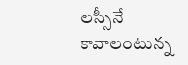లస్సీనే కావాలంటున్న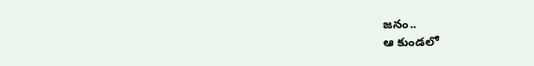జనం..
ఆ కుండలో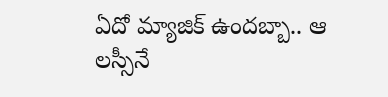ఏదో మ్యాజిక్ ఉందబ్బా.. ఆ లస్సీనే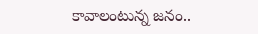కావాలంటున్న జనం..